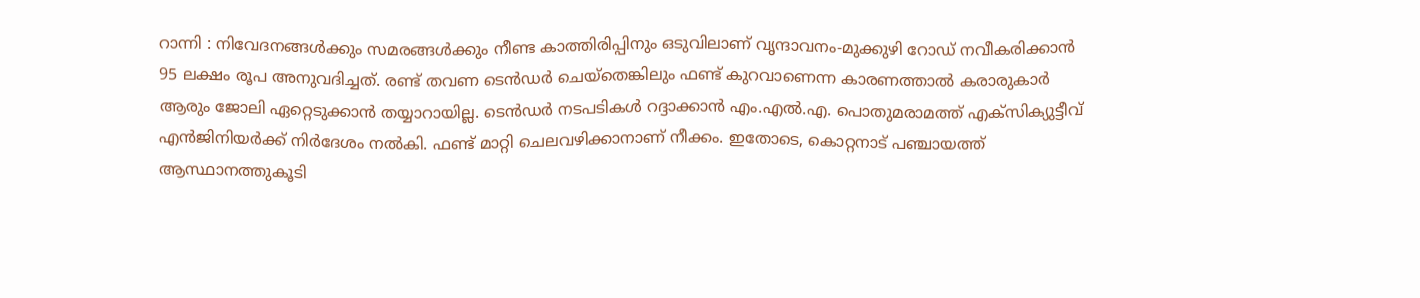റാന്നി : നിവേദനങ്ങൾക്കും സമരങ്ങൾക്കും നീണ്ട കാത്തിരിപ്പിനും ഒടുവിലാണ് വൃന്ദാവനം-മുക്കുഴി റോഡ് നവീകരിക്കാൻ 95 ലക്ഷം രൂപ അനുവദിച്ചത്. രണ്ട് തവണ ടെൻഡർ ചെയ്തെങ്കിലും ഫണ്ട് കുറവാണെന്ന കാരണത്താൽ കരാരുകാർ ആരും ജോലി ഏറ്റെടുക്കാൻ തയ്യാറായില്ല. ടെൻഡർ നടപടികൾ റദ്ദാക്കാൻ എം.എൽ.എ. പൊതുമരാമത്ത് എക്സിക്യുട്ടീവ് എൻജിനിയർക്ക് നിർദേശം നൽകി. ഫണ്ട് മാറ്റി ചെലവഴിക്കാനാണ് നീക്കം. ഇതോടെ, കൊറ്റനാട് പഞ്ചായത്ത് ആസ്ഥാനത്തുകൂടി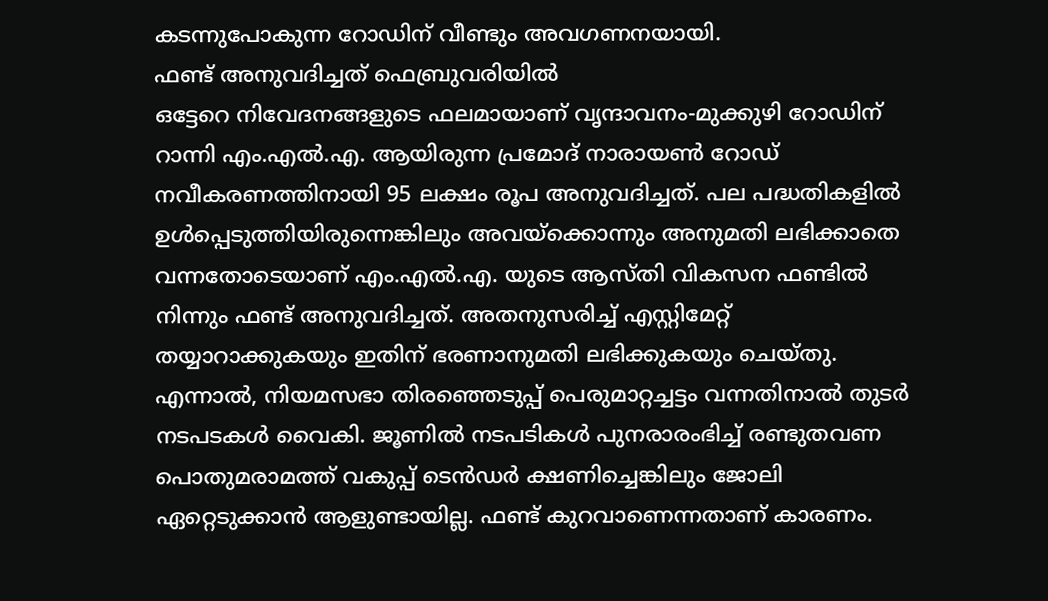കടന്നുപോകുന്ന റോഡിന് വീണ്ടും അവഗണനയായി.
ഫണ്ട് അനുവദിച്ചത് ഫെബ്രുവരിയിൽ
ഒട്ടേറെ നിവേദനങ്ങളുടെ ഫലമായാണ് വൃന്ദാവനം-മുക്കുഴി റോഡിന് റാന്നി എം.എൽ.എ. ആയിരുന്ന പ്രമോദ് നാരായൺ റോഡ് നവീകരണത്തിനായി 95 ലക്ഷം രൂപ അനുവദിച്ചത്. പല പദ്ധതികളിൽ ഉൾപ്പെടുത്തിയിരുന്നെങ്കിലും അവയ്ക്കൊന്നും അനുമതി ലഭിക്കാതെ വന്നതോടെയാണ് എം.എൽ.എ. യുടെ ആസ്തി വികസന ഫണ്ടിൽ നിന്നും ഫണ്ട് അനുവദിച്ചത്. അതനുസരിച്ച് എസ്റ്റിമേറ്റ് തയ്യാറാക്കുകയും ഇതിന് ഭരണാനുമതി ലഭിക്കുകയും ചെയ്തു. എന്നാൽ, നിയമസഭാ തിരഞ്ഞെടുപ്പ് പെരുമാറ്റച്ചട്ടം വന്നതിനാൽ തുടർ നടപടകൾ വൈകി. ജൂണിൽ നടപടികൾ പുനരാരംഭിച്ച് രണ്ടുതവണ പൊതുമരാമത്ത് വകുപ്പ് ടെൻഡർ ക്ഷണിച്ചെങ്കിലും ജോലി ഏറ്റെടുക്കാൻ ആളുണ്ടായില്ല. ഫണ്ട് കുറവാണെന്നതാണ് കാരണം.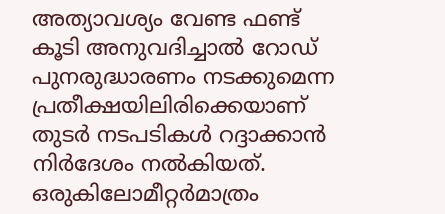അത്യാവശ്യം വേണ്ട ഫണ്ട് കൂടി അനുവദിച്ചാൽ റോഡ് പുനരുദ്ധാരണം നടക്കുമെന്ന പ്രതീക്ഷയിലിരിക്കെയാണ് തുടർ നടപടികൾ റദ്ദാക്കാൻ നിർദേശം നൽകിയത്.
ഒരുകിലോമീറ്റർമാത്രം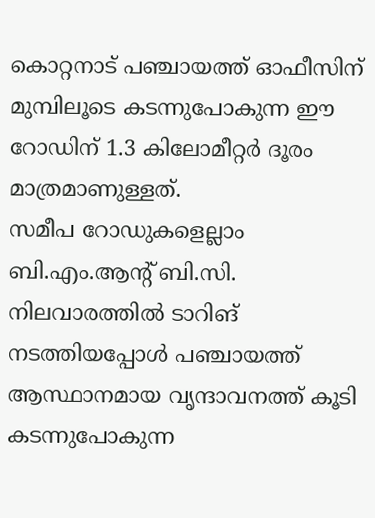കൊറ്റനാട് പഞ്ചായത്ത് ഓഫീസിന് മുമ്പിലൂടെ കടന്നുപോകുന്ന ഈ റോഡിന് 1.3 കിലോമീറ്റർ ദൂരം മാത്രമാണുള്ളത്.
സമീപ റോഡുകളെല്ലാം ബി.എം.ആന്റ് ബി.സി. നിലവാരത്തിൽ ടാറിങ് നടത്തിയപ്പോൾ പഞ്ചായത്ത് ആസ്ഥാനമായ വൃന്ദാവനത്ത് കൂടി കടന്നുപോകുന്ന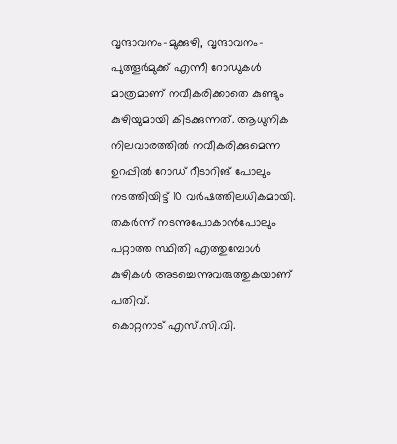വൃന്ദാവനം-മുക്കുഴി, വൃന്ദാവനം-പുത്തൂർമുക്ക് എന്നീ റോഡുകൾ മാത്രമാണ് നവീകരിക്കാതെ കുണ്ടും കുഴിയുമായി കിടക്കുന്നത്. ആധുനിക നിലവാരത്തിൽ നവീകരിക്കുമെന്ന ഉറപ്പിൽ റോഡ് റീടാറിങ് പോലും നടത്തിയിട്ട് 10 വർഷത്തിലധികമായി. തകർന്ന് നടന്നുപോകാൻപോലും പറ്റാത്ത സ്ഥിതി എത്തുമ്പോൾ കുഴികൾ അടച്ചെന്നുവരുത്തുകയാണ് പതിവ്.
കൊറ്റനാട് എസ്.സി.വി.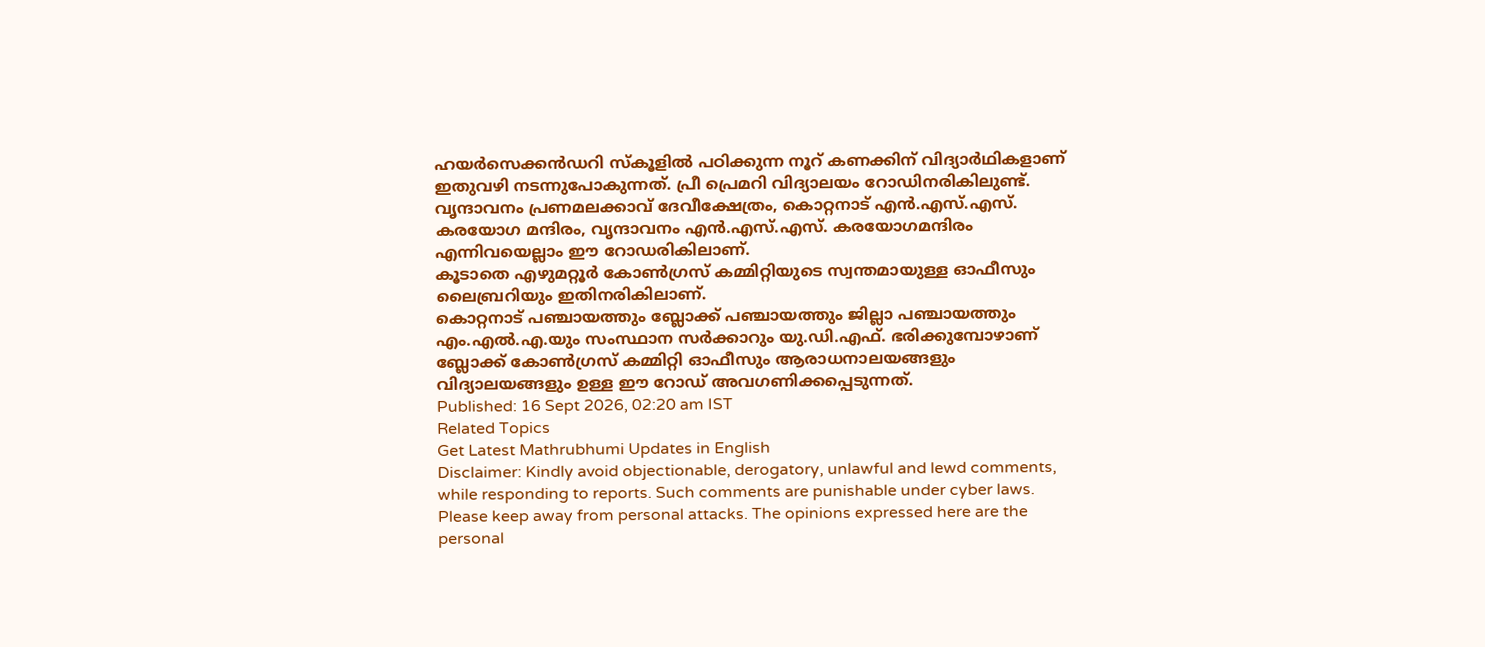ഹയർസെക്കൻഡറി സ്കൂളിൽ പഠിക്കുന്ന നൂറ് കണക്കിന് വിദ്യാർഥികളാണ് ഇതുവഴി നടന്നുപോകുന്നത്. പ്രീ പ്രെമറി വിദ്യാലയം റോഡിനരികിലുണ്ട്.
വൃന്ദാവനം പ്രണമലക്കാവ് ദേവീക്ഷേത്രം, കൊറ്റനാട് എൻ.എസ്.എസ്. കരയോഗ മന്ദിരം, വൃന്ദാവനം എൻ.എസ്.എസ്. കരയോഗമന്ദിരം എന്നിവയെല്ലാം ഈ റോഡരികിലാണ്.
കൂടാതെ എഴുമറ്റൂർ കോൺഗ്രസ് കമ്മിറ്റിയുടെ സ്വന്തമായുള്ള ഓഫീസും ലൈബ്രറിയും ഇതിനരികിലാണ്.
കൊറ്റനാട് പഞ്ചായത്തും ബ്ലോക്ക് പഞ്ചായത്തും ജില്ലാ പഞ്ചായത്തും എം.എൽ.എ.യും സംസ്ഥാന സർക്കാറും യു.ഡി.എഫ്. ഭരിക്കുമ്പോഴാണ് ബ്ലോക്ക് കോൺഗ്രസ് കമ്മിറ്റി ഓഫീസും ആരാധനാലയങ്ങളും വിദ്യാലയങ്ങളും ഉള്ള ഈ റോഡ് അവഗണിക്കപ്പെടുന്നത്.
Published: 16 Sept 2026, 02:20 am IST
Related Topics
Get Latest Mathrubhumi Updates in English
Disclaimer: Kindly avoid objectionable, derogatory, unlawful and lewd comments, while responding to reports. Such comments are punishable under cyber laws. Please keep away from personal attacks. The opinions expressed here are the personal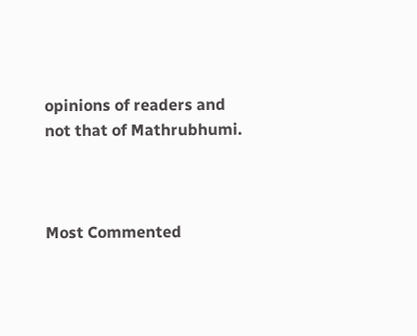opinions of readers and not that of Mathrubhumi.



Most Commented